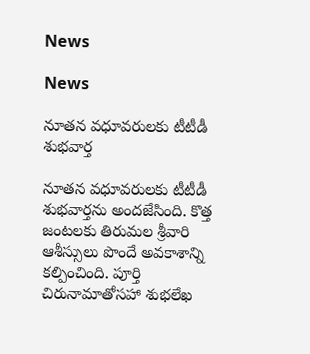News

News

నూతన వధూవరులకు టీటీడీ శుభవార్త

నూతన వధూవరులకు టీటీడీ శుభవార్తను అందజేసింది. కొత్త జంటలకు తిరుమల శ్రీవారి ఆశీస్సులు పొందే అవకాశాన్ని కల్పించింది. పూర్తి చిరునామాతోసహా శుభలేఖ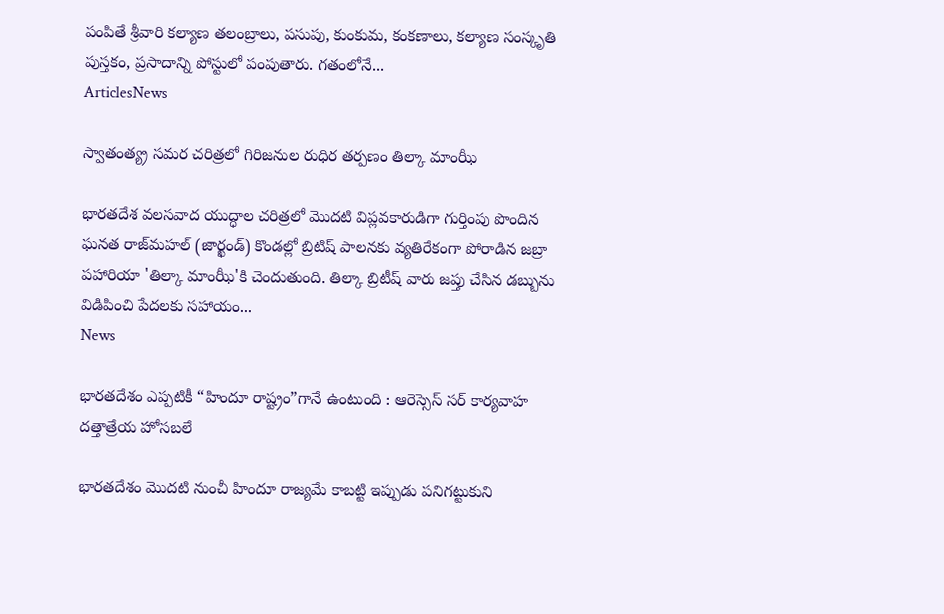పంపితే శ్రీవారి కల్యాణ తలంబ్రాలు, పసుపు, కుంకుమ, కంకణాలు, కల్యాణ సంస్కృతి పుస్తకం, ప్రసాదాన్ని పోస్టులో పంపుతారు. గతంలోనే...
ArticlesNews

స్వాతంత్య్ర సమర చరిత్రలో గిరిజనుల రుధిర తర్పణం తిల్కా మాంఝీ

భారతదేశ వలసవాద యుద్ధాల చరిత్రలో మొదటి విప్లవకారుడిగా గుర్తింపు పొందిన ఘనత రాజ్‌మహల్ (జార్ఖండ్) కొండల్లో బ్రిటిష్ పాలనకు వ్యతిరేకంగా పోరాడిన జబ్రా పహారియా 'తిల్కా మాంఝీ'కి చెందుతుంది. తిల్కా బ్రిటీష్ వారు జప్తు చేసిన డబ్బును విడిపించి పేదలకు సహాయం...
News

భారతదేశం ఎప్పటికీ “హిందూ రాష్ట్రం”గానే ఉంటుంది : ఆరెస్సెస్‌ సర్ కార్యవాహ దత్తాత్రేయ హోసబలే

భారతదేశం మొదటి నుంచీ హిందూ రాజ్యమే కాబట్టి ఇప్పుడు పనిగట్టుకుని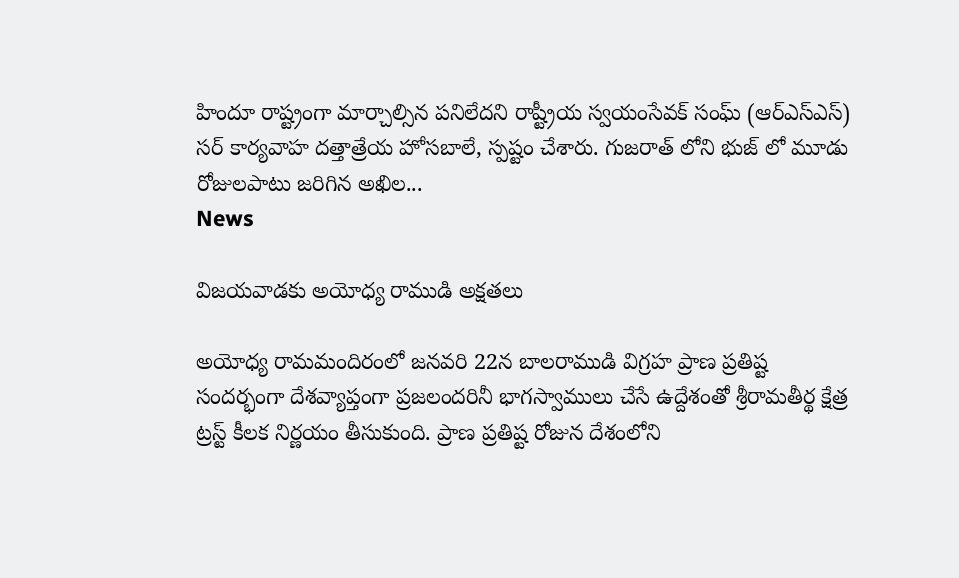హిందూ రాష్ట్రంగా మార్చాల్సిన పనిలేదని రాష్ట్రీయ స్వయంసేవక్ సంఘ్ (ఆర్ఎస్ఎస్) సర్ కార్యవాహ దత్తాత్రేయ హోసబాలే, స్పష్టం చేశారు. గుజరాత్ లోని భుజ్ లో మూడు రోజులపాటు జరిగిన అఖిల...
News

విజయవాడకు అయోధ్య రాముడి అక్షతలు

అయోధ్య రామమందిరంలో జనవరి 22న బాలరాముడి విగ్రహ ప్రాణ ప్రతిష్ట సందర్భంగా దేశవ్యాప్తంగా ప్రజలందరినీ భాగస్వాములు చేసే ఉద్దేశంతో శ్రీరామతీర్థ క్షేత్ర ట్రస్ట్ కీలక నిర్ణయం తీసుకుంది. ప్రాణ ప్రతిష్ట రోజున దేశంలోని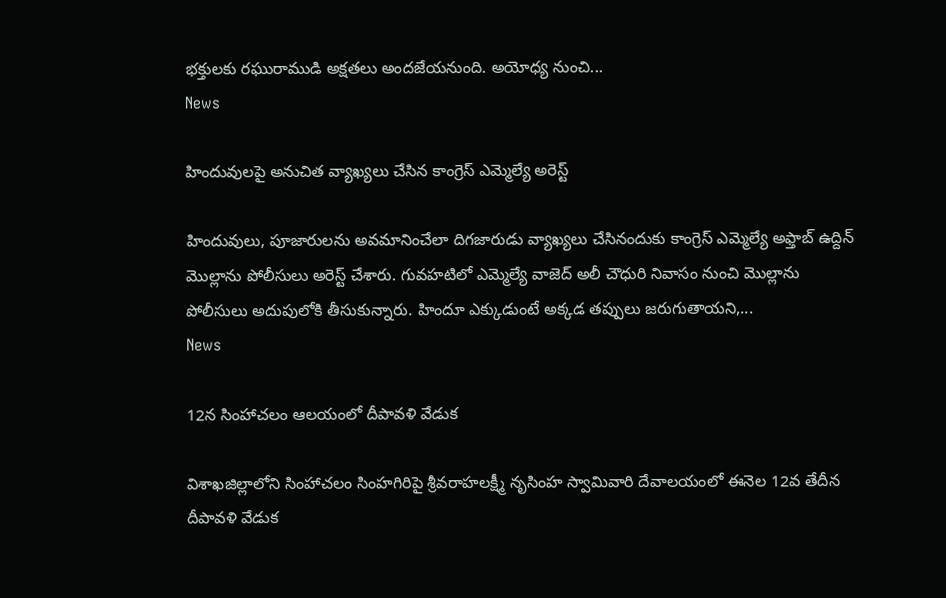భక్తులకు రఘురాముడి అక్షతలు అందజేయనుంది. అయోధ్య నుంచి...
News

హిందువుల‌పై అనుచిత వ్యాఖ్య‌లు చేసిన కాంగ్రెస్ ఎమ్మెల్యే అరెస్ట్

హిందువులు, పూజారుల‌ను అవ‌మానించేలా దిగ‌జారుడు వ్యాఖ్య‌లు చేసినందుకు కాంగ్రెస్ ఎమ్మెల్యే అఫ్తాబ్ ఉద్దిన్ మొల్లాను పోలీసులు అరెస్ట్ చేశారు. గువ‌హ‌టిలో ఎమ్మెల్యే వాజెద్ అలీ చౌధురి నివాసం నుంచి మొల్లాను పోలీసులు అదుపులోకి తీసుకున్నారు. హిందూ ఎక్కుడుంటే అక్క‌డ త‌ప్పులు జ‌రుగుతాయ‌ని,...
News

12న సింహాచలం ఆలయంలో దీపావళి వేడుక

విశాఖజిల్లాలోని సింహాచలం సింహగిరిపై శ్రీవరాహలక్ష్మీ నృసింహ స్వామివారి దేవాలయంలో ఈనెల 12వ తేదీన దీపావళి వేడుక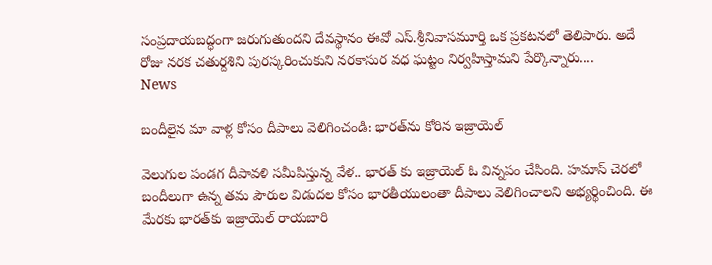సంప్రదాయబద్ధంగా జరుగుతుందని దేవస్థానం ఈవో ఎస్‌.శ్రీనివాసమూర్తి ఒక ప్రకటనలో తెలిపారు. అదే రోజు నరక చతుర్దశిని పురస్కరించుకుని నరకాసుర వధ ఘట్టం నిర్వహిస్తామని పేర్కొన్నారు....
News

బందీలైన మా వాళ్ల కోసం దీపాలు వెలిగించండి: భారత్‌ను కోరిన ఇజ్రాయెల్‌

వెలుగుల పండగ దీపావళి సమీపిస్తున్న వేళ.. భారత్‌ కు ఇజ్రాయెల్‌ ఓ విన్నపం చేసింది. హమాస్‌ చెరలో బందీలుగా ఉన్న తమ పౌరుల విడుదల కోసం భారతీయులంతా దీపాలు వెలిగించాలని అభ్యర్థించింది. ఈ మేరకు భారత్‌కు ఇజ్రాయెల్‌ రాయబారి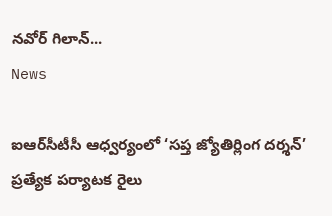నవోర్‌ గిలాన్‌...
News

ఐఆర్‌సీటీసీ ఆధ్వర్యంలో ‘సప్త జ్యోతిర్లింగ దర్శన్‌’ ప్రత్యేక పర్యాటక రైలు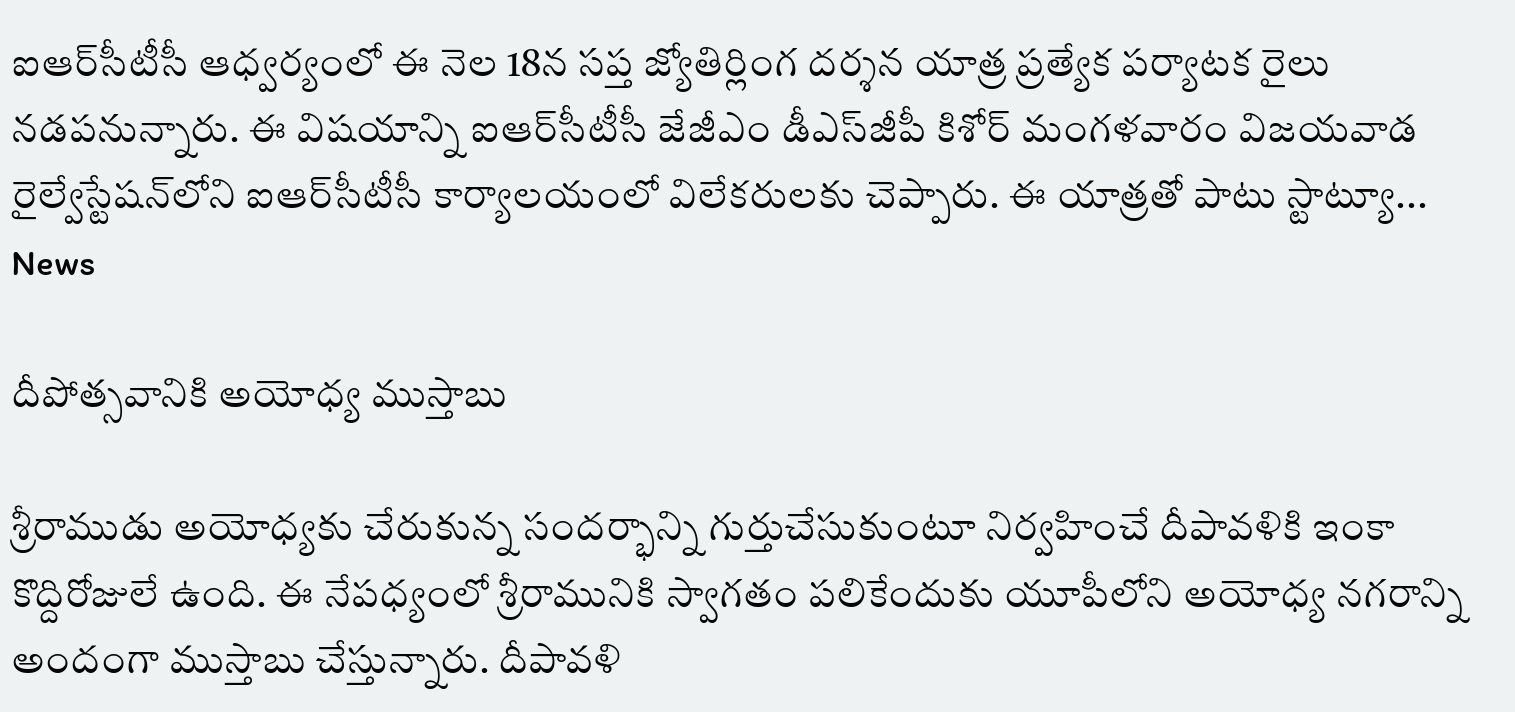ఐఆర్‌సీటీసీ ఆధ్వర్యంలో ఈ నెల 18న సప్త జ్యోతిర్లింగ దర్శన యాత్ర ప్రత్యేక పర్యాటక రైలు నడపనున్నారు. ఈ విషయాన్ని ఐఆర్‌సీటీసీ జేజీఎం డీఎస్‌జీపీ కిశోర్‌ మంగళవారం విజయవాడ రైల్వేస్టేషన్‌లోని ఐఆర్‌సీటీసీ కార్యాలయంలో విలేకరులకు చెప్పారు. ఈ యాత్రతో పాటు స్టాట్యూ...
News

దీపోత్సవానికి అయోధ్య ముస్తాబు

శ్రీరాముడు అయోధ్యకు చేరుకున్న సందర్భాన్ని గుర్తుచేసుకుంటూ నిర్వహించే దీపావళికి ఇంకా కొద్దిరోజులే ఉంది. ఈ నేపధ్యంలో శ్రీరామునికి స్వాగతం పలికేందుకు యూపీలోని అయోధ్య నగరాన్ని అందంగా ముస్తాబు చేస్తున్నారు. దీపావళి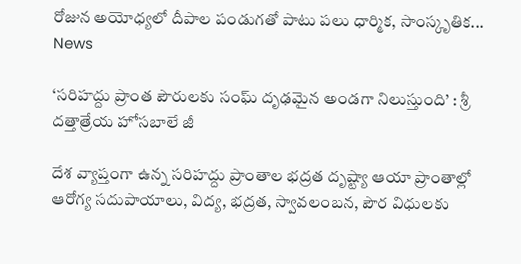రోజున అయోధ్యలో దీపాల పండుగతో పాటు పలు ధార్మిక, సాంస్కృతిక...
News

‘సరిహద్దు ప్రాంత పౌరులకు సంఘ్ దృఢమైన అండగా నిలుస్తుంది’ : శ్రీ దత్తాత్రేయ హోసబాలే జీ

దేశ వ్యాప్తంగా ఉన్న సరిహద్దు ప్రాంతాల భద్రత దృష్ట్యా ఆయా ప్రాంతాల్లో ఆరోగ్య సదుపాయాలు, విద్య, భద్రత, స్వావలంబన, పౌర విధులకు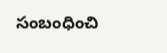సంబంధించి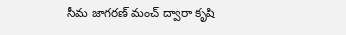సీమ జాగరణ్ మంచ్ ద్వారా కృషి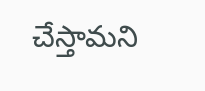చేస్తామని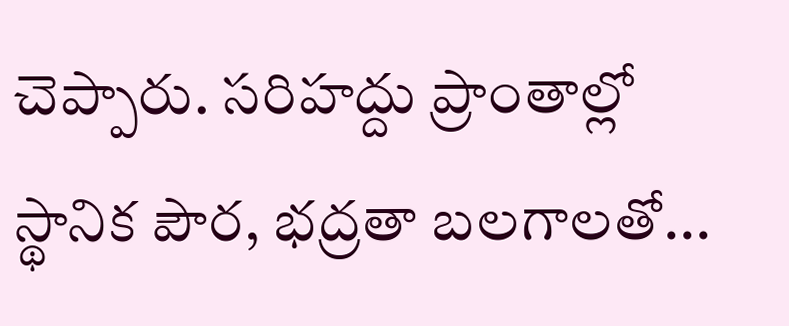చెప్పారు. సరిహద్దు ప్రాంతాల్లో స్థానిక పౌర, భద్రతా బలగాలతో...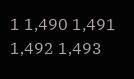1 1,490 1,491 1,492 1,493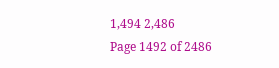1,494 2,486
Page 1492 of 2486